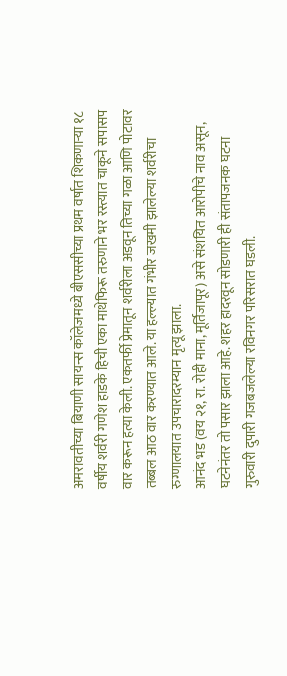अमरावतीच्या बियाणी सायन्स कॉलेजमध्ये बीएससीच्या प्रथम वर्षात शिकणाऱ्या १८ वर्षीय शर्वरी गणेश हाडके हिची एका माथेफिरू तरुणाने भर रस्त्यात चाकूने सपासप वार करून हत्या केली. एकतर्फी प्रेमातून शर्वरीला अडवून तिच्या गळा आणि पोटावर तब्बल आठ वार करण्यात आले. या हल्ल्यात गंभीर जखमी झालेल्या शर्वरीचा रुग्णालयात उपचारादरम्यान मृत्यू झाला.
आनंद भड (वय २१, रा. रोही माना, मूर्तिजापूर) असे संशयित आरोपीचे नाव असून, घटनेनंतर तो पसार झाला आहे. शहर हादरवून सोडणारी ही संतापजनक घटना गुरुवारी दुपारी गजबजलेल्या रविनगर परिसरात घडली.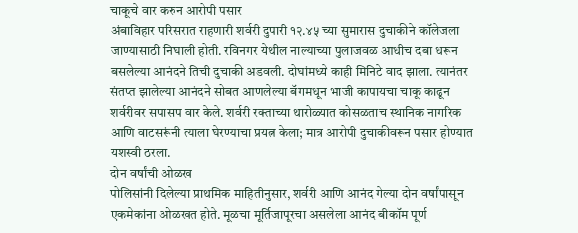चाकूचे वार करुन आरोपी पसार
अंबाविहार परिसरात राहणारी शर्वरी दुपारी १२.४५ च्या सुमारास दुचाकीने कॉलेजला जाण्यासाठी निघाली होती. रविनगर येथील नाल्याच्या पुलाजवळ आधीच दबा धरून बसलेल्या आनंदने तिची दुचाकी अडवली. दोघांमध्ये काही मिनिटे वाद झाला. त्यानंतर संतप्त झालेल्या आनंदने सोबत आणलेल्या बॅगमधून भाजी कापायचा चाकू काढून शर्वरीवर सपासप वार केले. शर्वरी रक्ताच्या थारोळ्यात कोसळताच स्थानिक नागरिक आणि वाटसरूंनी त्याला घेरण्याचा प्रयत्न केला; मात्र आरोपी दुचाकीवरून पसार होण्यात यशस्वी ठरला.
दोन वर्षांची ओळख
पोलिसांनी दिलेल्या प्राथमिक माहितीनुसार, शर्वरी आणि आनंद गेल्या दोन वर्षांपासून एकमेकांना ओळखत होते. मूळचा मूर्तिजापूरचा असलेला आनंद बीकॉम पूर्ण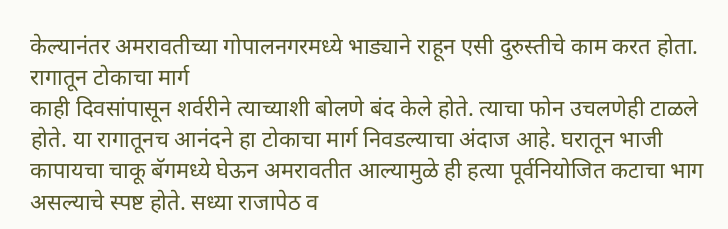केल्यानंतर अमरावतीच्या गोपालनगरमध्ये भाड्याने राहून एसी दुरुस्तीचे काम करत होता.
रागातून टोकाचा मार्ग
काही दिवसांपासून शर्वरीने त्याच्याशी बोलणे बंद केले होते. त्याचा फोन उचलणेही टाळले होते. या रागातूनच आनंदने हा टोकाचा मार्ग निवडल्याचा अंदाज आहे. घरातून भाजी कापायचा चाकू बॅगमध्ये घेऊन अमरावतीत आल्यामुळे ही हत्या पूर्वनियोजित कटाचा भाग असल्याचे स्पष्ट होते. सध्या राजापेठ व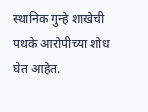स्थानिक गुन्हे शाखेची पथके आरोपीच्या शोध घेत आहेत.